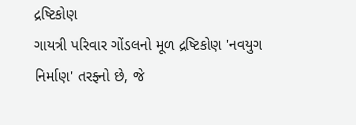દ્રષ્ટિકોણ
ગાયત્રી પરિવાર ગોંડલનો મૂળ દ્રષ્ટિકોણ 'નવયુગ નિર્માણ' તરફ્નો છે, જે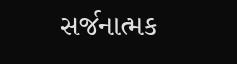સર્જનાત્મક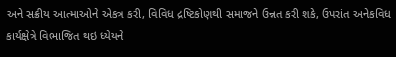અને સક્રીય આત્માઓને એકત્ર કરી, વિવિધ દ્રષ્ટિકોણથી સમાજને ઉન્નત કરી શકે, ઉપરાંત અનેકવિધ કાર્યક્ષેત્રે વિભાજિત થઇ ધ્યેયને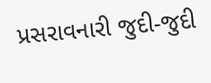પ્રસરાવનારી જુદી-જુદી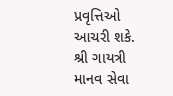પ્રવૃત્તિઓ આચરી શકે.
શ્રી ગાયત્રી માનવ સેવા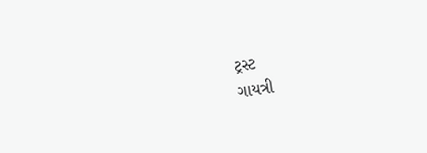ટ્રસ્ટ
ગાયત્રી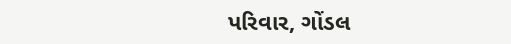પરિવાર, ગોંડલ